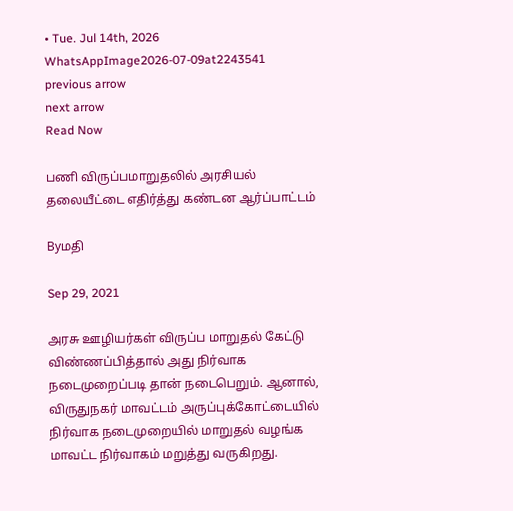• Tue. Jul 14th, 2026
WhatsAppImage2026-07-09at2243541
previous arrow
next arrow
Read Now

பணி விருப்பமாறுதலில் அரசியல் தலையீட்டை எதிர்த்து கண்டன ஆர்ப்பாட்டம்

Byமதி

Sep 29, 2021

அரசு ஊழியர்கள் விருப்ப மாறுதல் கேட்டு விண்ணப்பித்தால் அது நிர்வாக நடைமுறைப்படி தான் நடைபெறும். ஆனால், விருதுநகர் மாவட்டம் அருப்புக்கோட்டையில் நிர்வாக நடைமுறையில் மாறுதல் வழங்க மாவட்ட நிர்வாகம் மறுத்து வருகிறது.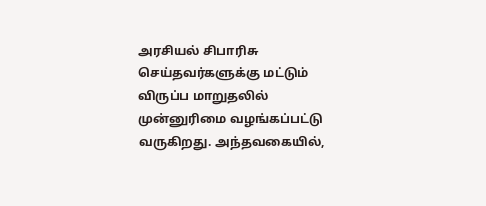அரசியல் சிபாரிசு செய்தவர்களுக்கு மட்டும் விருப்ப மாறுதலில் முன்னுரிமை வழங்கப்பட்டு வருகிறது. அந்தவகையில்,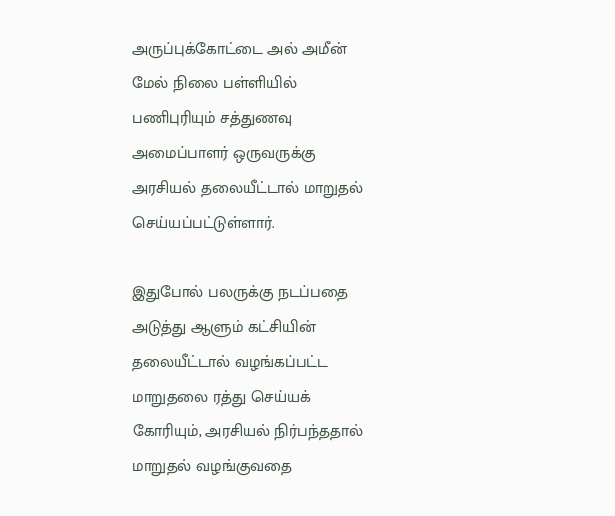அருப்புக்கோட்டை அல் அமீன் மேல் நிலை பள்ளியில் பணிபுரியும் சத்துணவு அமைப்பாளர் ஒருவருக்கு அரசியல் தலையீட்டால் மாறுதல் செய்யப்பட்டுள்ளார்.

இதுபோல் பலருக்கு நடப்பதை அடுத்து ஆளும் கட்சியின் தலையீட்டால் வழங்கப்பட்ட மாறுதலை ரத்து செய்யக் கோரியும், அரசியல் நிர்பந்ததால் மாறுதல் வழங்குவதை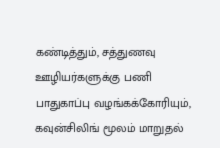கண்டித்தும், சத்துணவு ஊழியர்களுக்கு பணி பாதுகாப்பு வழங்கக்கோரியும்,
கவுன்சிலிங் மூலம் மாறுதல்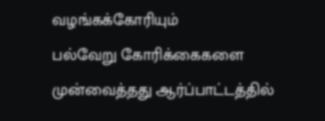வழங்கக்கோரியும்
பல்வேறு கோரிக்கைகளை முன்வைத்தது ஆர்ப்பாட்டத்தில்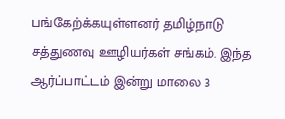பங்கேற்க்கயுள்ளனர் தமிழ்நாடு சத்துணவு ஊழியர்கள் சங்கம். இந்த ஆர்ப்பாட்டம் இன்று மாலை 3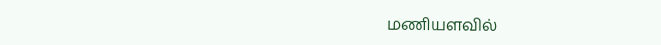மணியளவில்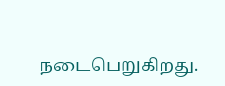நடைபெறுகிறது.